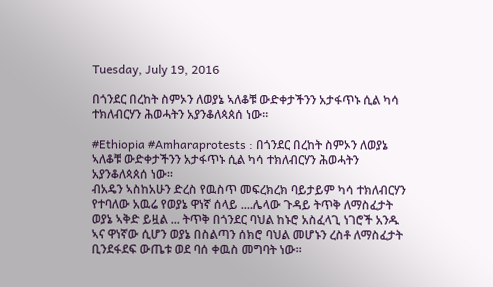Tuesday, July 19, 2016

በጎንደር በረከት ስምኦን ለወያኔ ኣለቆቹ ውድቀታችንን አታፋጥኑ ሲል ካሳ ተክለብርሃን ሕወሓትን አያንቆለጳጰሰ ነው።

#Ethiopia #Amharaprotests : በጎንደር በረከት ስምኦን ለወያኔ ኣለቆቹ ውድቀታችንን አታፋጥኑ ሲል ካሳ ተክለብርሃን ሕወሓትን አያንቆለጳጰሰ ነው።
ብአዴን ኣስከአሁን ድረስ የዉስጥ መፍረክረክ ባይታይም ካሳ ተክለብርሃን የተባለው አዉሬ የወያኔ ዋነኛ ሰላይ ....ሌላው ጉዳይ ትጥቅ ለማስፈታት ወያኔ ኣቅድ ይዟል ... ትጥቅ በጎንደር ባህል ከኑሮ አስፈላጊ ነገሮች አንዱ ኣና ዋነኛው ሲሆን ወያኔ በስልጣን ሰክሮ ባህል መሆኑን ረስቶ ለማስፈታት ቢንደፋደፍ ውጤቱ ወደ ባሰ ቀዉስ መግባት ነው፡፡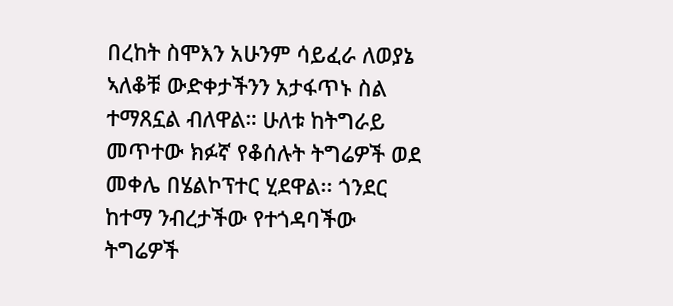በረከት ስሞእን አሁንም ሳይፈራ ለወያኔ ኣለቆቹ ውድቀታችንን አታፋጥኑ ስል ተማጸኗል ብለዋል። ሁለቱ ከትግራይ መጥተው ክፉኛ የቆሰሉት ትግሬዎች ወደ መቀሌ በሄልኮፕተር ሂደዋል፡፡ ጎንደር ከተማ ንብረታችው የተጎዳባችው ትግሬዎች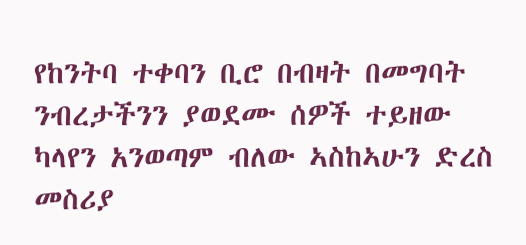የከንትባ ተቀባን ቢሮ በብዛት በመግባት ንብረታችንን ያወደሙ ሰዎች ተይዘው ካላየን አንወጣም ብለው ኣስከኣሁን ድረስ መስሪያ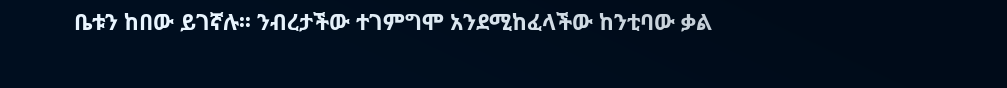ቤቱን ከበው ይገኛሉ፡፡ ንብረታችው ተገምግሞ አንደሚከፈላችው ከንቲባው ቃል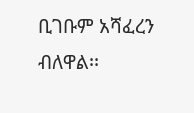ቢገቡም አሻፈረን ብለዋል፡፡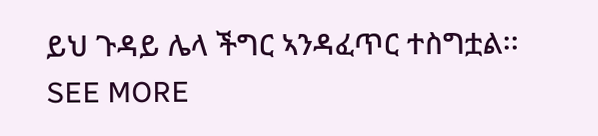ይህ ጉዳይ ሌላ ችግር ኣንዳፈጥር ተስግቷል፡፡ SEE MORE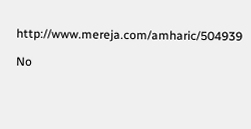http://www.mereja.com/amharic/504939

No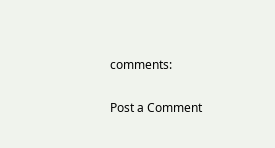comments:

Post a Comment